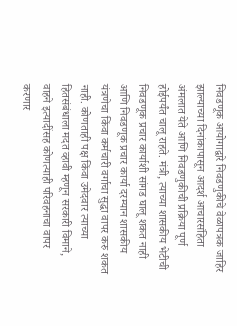निवडणूक आयोगाद्वारे निवडणुकीचे वेळापत्रक जाहिर झाल्याच्या दिनांकापासून आदर्श आचारसंहिता अंमलात येते आणि निवडणुकीची प्रक्रिया पूर्ण होईपर्यंत चालू राहते. मंत्री, त्याच्या शासकीय भेटीची निवडणूक प्रचार कार्याशी सांगड घालू शकत नाही आणि निवडणूक प्रचार कार्या दरम्यान शासकीय यंत्रणेचा किंवा कर्मचारी वर्गाचा सुद्धा वापर करु शकत नाही. कोणताही पक्ष किंवा उमेदवार त्याच्या हितसंबंधाला मदत व्हावी म्हणून सरकारी विमाने, वाहने इत्यादींसह कोणत्याही परिवहनाचा वापर करणार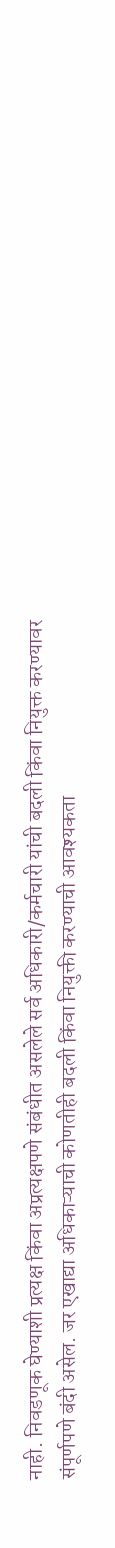नाही. निवडणूक घेण्याशी प्रत्यक्ष किंवा अप्रत्यक्षपणे संबंधीत असलेले सर्व अधिकारी/कर्मचारी यांची बदली किंवा नियुक्त करण्यावर संपूर्णपणे बंदी असेल. जर एखाद्या अधिकाऱ्याची कोणतीही बदली किंवा नियुक्ती करण्याची आवश्यकता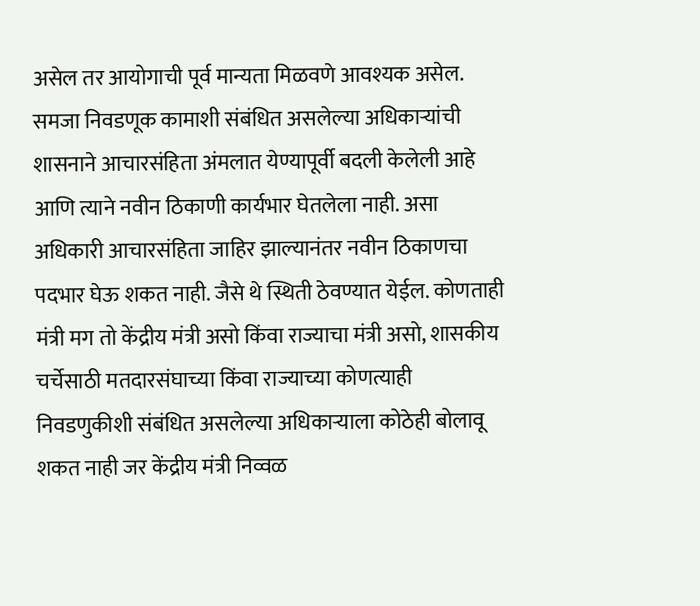असेल तर आयोगाची पूर्व मान्यता मिळवणे आवश्यक असेल. समजा निवडणूक कामाशी संबंधित असलेल्या अधिकाऱ्यांची शासनाने आचारसंहिता अंमलात येण्यापूर्वी बदली केलेली आहे आणि त्याने नवीन ठिकाणी कार्यभार घेतलेला नाही. असा अधिकारी आचारसंहिता जाहिर झाल्यानंतर नवीन ठिकाणचा पदभार घेऊ शकत नाही. जैसे थे स्थिती ठेवण्यात येईल. कोणताही मंत्री मग तो केंद्रीय मंत्री असो किंवा राज्याचा मंत्री असो, शासकीय चर्चेसाठी मतदारसंघाच्या किंवा राज्याच्या कोणत्याही निवडणुकीशी संबंधित असलेल्या अधिकाऱ्याला कोठेही बोलावू शकत नाही जर केंद्रीय मंत्री निव्वळ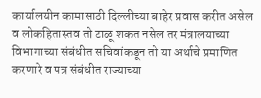कार्यालयीन कामासाठी दिल्लीच्या बाहेर प्रवास करीत असेल व लोकहितास्तव तो टाळू शकत नसेल तर मंत्रालयाच्या विभागाच्या संबंधीत सचिवांकडून तो या अर्थाचे प्रमाणित करणारे व पत्र संबंधीत राज्याच्या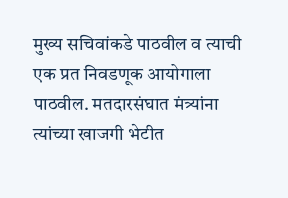मुख्य सचिवांकडे पाठवील व त्याची एक प्रत निवडणूक आयोगाला पाठवील. मतदारसंघात मंत्र्यांना त्यांच्या खाजगी भेटीत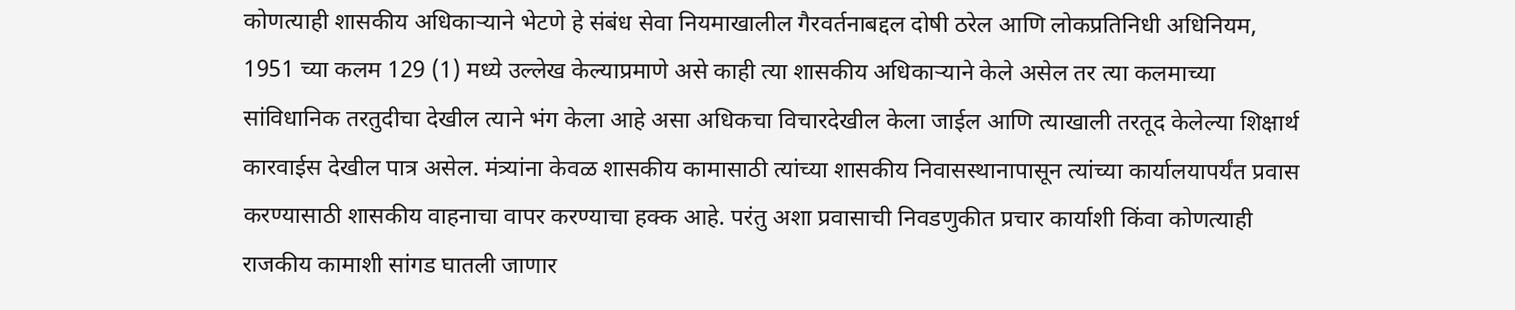कोणत्याही शासकीय अधिकाऱ्याने भेटणे हे संबंध सेवा नियमाखालील गैरवर्तनाबद्दल दोषी ठरेल आणि लोकप्रतिनिधी अधिनियम, 1951 च्या कलम 129 (1) मध्ये उल्लेख केल्याप्रमाणे असे काही त्या शासकीय अधिकाऱ्याने केले असेल तर त्या कलमाच्या सांविधानिक तरतुदीचा देखील त्याने भंग केला आहे असा अधिकचा विचारदेखील केला जाईल आणि त्याखाली तरतूद केलेल्या शिक्षार्थ कारवाईस देखील पात्र असेल. मंत्र्यांना केवळ शासकीय कामासाठी त्यांच्या शासकीय निवासस्थानापासून त्यांच्या कार्यालयापर्यंत प्रवास करण्यासाठी शासकीय वाहनाचा वापर करण्याचा हक्क आहे. परंतु अशा प्रवासाची निवडणुकीत प्रचार कार्याशी किंवा कोणत्याही राजकीय कामाशी सांगड घातली जाणार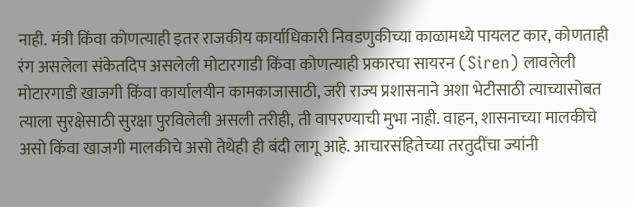नाही. मंत्री किंवा कोणत्याही इतर राजकीय कार्याधिकारी निवडणुकीच्या काळामध्ये पायलट कार, कोणताही रंग असलेला संकेतदिप असलेली मोटारगाडी किंवा कोणत्याही प्रकारचा सायरन (Siren) लावलेली मोटारगाडी खाजगी किंवा कार्यालयीन कामकाजासाठी, जरी राज्य प्रशासनाने अशा भेटीसाठी त्याच्यासोबत त्याला सुरक्षेसाठी सुरक्षा पुरविलेली असली तरीही, ती वापरण्याची मुभा नाही. वाहन, शासनाच्या मालकीचे असो किंवा खाजगी मालकीचे असो तेथेही ही बंदी लागू आहे. आचारसंहितेच्या तरतुदींचा ज्यांनी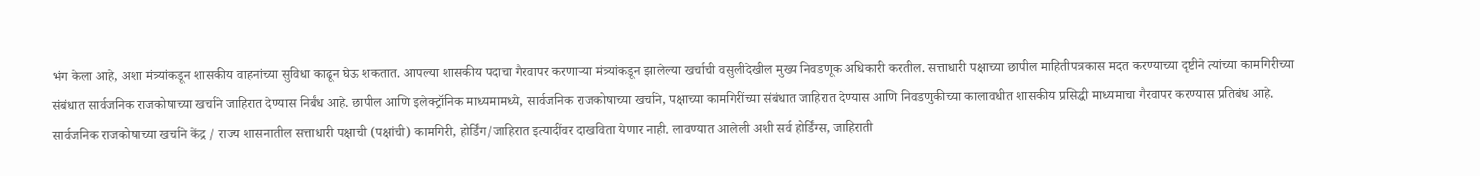भंग केला आहे, अशा मंत्र्यांकडून शासकीय वाहनांच्या सुविधा काढून घेऊ शकतात. आपल्या शासकीय पदाचा गैरवापर करणाऱ्या मंत्र्यांकडून झालेल्या खर्चाची वसुलीदेखील मुख्य निवडणूक अधिकारी करतील. सत्ताधारी पक्षाच्या छापील माहितीपत्रकास मदत करण्याच्या दृष्टीने त्यांच्या कामगिरीच्या संबंधात सार्वजनिक राजकोषाच्या खर्चाने जाहिरात देण्यास निर्बंध आहे. छापील आणि इलेक्ट्रॉनिक माध्यमामध्ये, सार्वजनिक राजकोषाच्या खर्चाने, पक्षाच्या कामगिरींच्या संबंधात जाहिरात देण्यास आणि निवडणुकीच्या कालावधीत शासकीय प्रसिद्धी माध्यमाचा गैरवापर करण्यास प्रतिबंध आहे. सार्वजनिक राजकोषाच्या खर्चाने केंद्र / राज्य शासनातील सत्ताधारी पक्षाची (पक्षांची) कामगिरी, होर्डिंग/जाहिरात इत्यादींवर दाखविता येणार नाही. लावण्यात आलेली अशी सर्व होर्डिंग्स, जाहिराती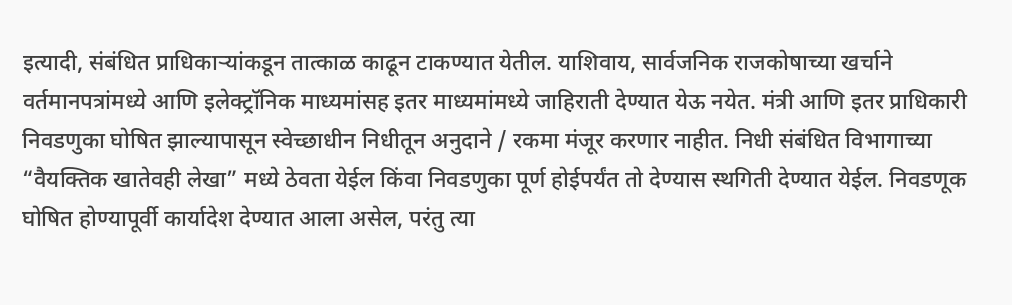इत्यादी, संबंधित प्राधिकाऱ्यांकडून तात्काळ काढून टाकण्यात येतील. याशिवाय, सार्वजनिक राजकोषाच्या खर्चाने वर्तमानपत्रांमध्ये आणि इलेक्ट्रॉनिक माध्यमांसह इतर माध्यमांमध्ये जाहिराती देण्यात येऊ नयेत. मंत्री आणि इतर प्राधिकारी निवडणुका घोषित झाल्यापासून स्वेच्छाधीन निधीतून अनुदाने / रकमा मंजूर करणार नाहीत. निधी संबंधित विभागाच्या “वैयक्तिक खातेवही लेखा” मध्ये ठेवता येईल किंवा निवडणुका पूर्ण होईपर्यंत तो देण्यास स्थगिती देण्यात येईल. निवडणूक घोषित होण्यापूर्वी कार्यादेश देण्यात आला असेल, परंतु त्या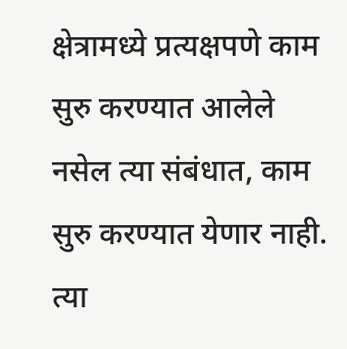क्षेत्रामध्ये प्रत्यक्षपणे काम सुरु करण्यात आलेले नसेल त्या संबंधात, काम सुरु करण्यात येणार नाही. त्या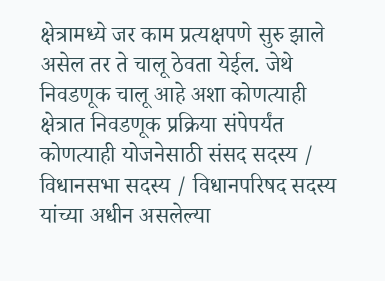क्षेत्रामध्ये जर काम प्रत्यक्षपणे सुरु झाले असेल तर ते चालू ठेवता येईल. जेथे निवडणूक चालू आहे अशा कोणत्याही क्षेत्रात निवडणूक प्रक्रिया संपेपर्यंत कोणत्याही योजनेसाठी संसद सदस्य / विधानसभा सदस्य / विधानपरिषद सदस्य यांच्या अधीन असलेल्या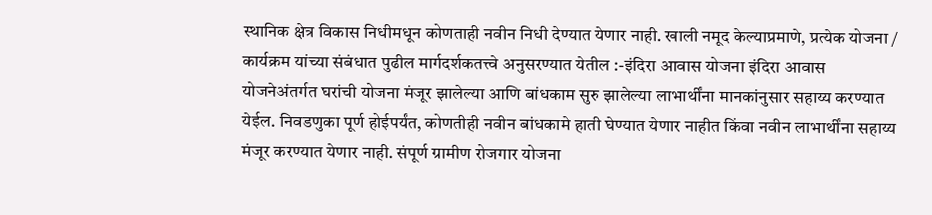स्थानिक क्षेत्र विकास निधीमधून कोणताही नवीन निधी देण्यात येणार नाही. खाली नमूद केल्याप्रमाणे, प्रत्येक योजना / कार्यक्रम यांच्या संबंधात पुढील मार्गदर्शकतत्त्वे अनुसरण्यात येतील :-इंदिरा आवास योजना इंदिरा आवास योजनेअंतर्गत घरांची योजना मंजूर झालेल्या आणि बांधकाम सुरु झालेल्या लाभार्थींना मानकांनुसार सहाय्य करण्यात येईल. निवडणुका पूर्ण होईपर्यंत, कोणतीही नवीन बांधकामे हाती घेण्यात येणार नाहीत किंवा नवीन लाभार्थींना सहाय्य मंजूर करण्यात येणार नाही. संपूर्ण ग्रामीण रोजगार योजना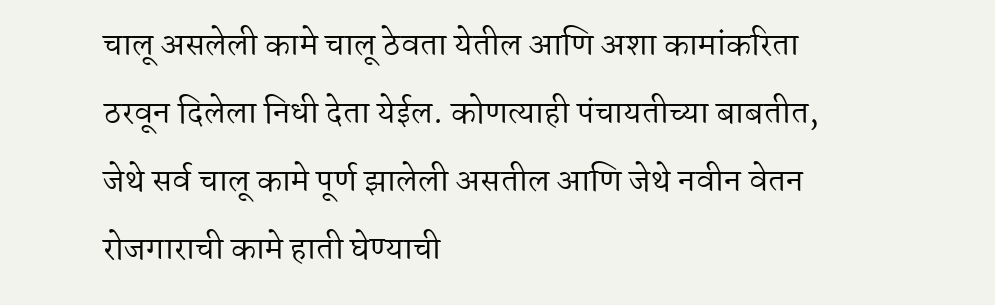चालू असलेली कामे चालू ठेवता येतील आणि अशा कामांकरिता ठरवून दिलेला निधी देता येईल. कोणत्याही पंचायतीच्या बाबतीत, जेथे सर्व चालू कामे पूर्ण झालेली असतील आणि जेथे नवीन वेतन रोजगाराची कामे हाती घेण्याची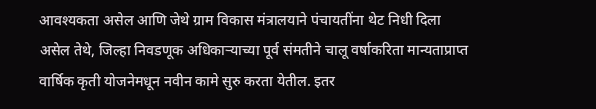आवश्यकता असेल आणि जेथे ग्राम विकास मंत्रालयाने पंचायतींना थेट निधी दिला असेल तेथे, जिल्हा निवडणूक अधिकाऱ्याच्या पूर्व संमतीने चालू वर्षाकरिता मान्यताप्राप्त वार्षिक कृती योजनेमधून नवीन कामे सुरु करता येतील. इतर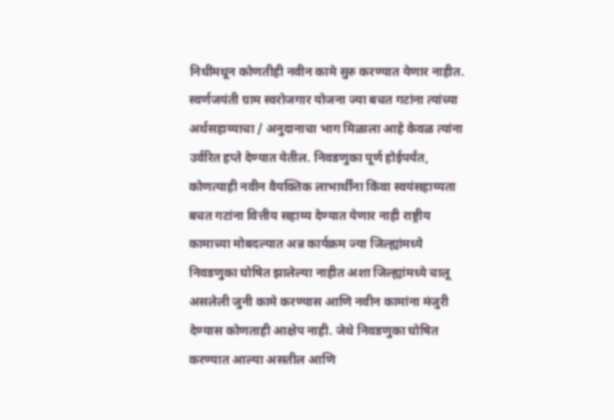निधींमधून कोणतीही नवीन कामे सुरु करण्यात येणार नाहीत. स्वर्णजयंती ग्राम स्वरोजगार योजना ज्या बचत गटांना त्यांच्या अर्थसहाय्याचा / अनुदानाचा भाग मिळाला आहे केवळ त्यांना उर्वरित हप्ते देण्यात येतील. निवडणुका पूर्ण होईपर्यंत, कोणत्याही नवीन वैयक्तिक लाभार्थींना किंवा स्वयंसहाय्यता बचत गटांना वित्तीय सहाय्य देण्यात येणार नाही राष्ट्रीय कामाच्या मोबदल्यात अन्न कार्यक्रम ज्या जिल्ह्यांमध्ये निवडणुका घोषित झालेल्या नाहीत अशा जिल्ह्यांमध्ये चालू असलेली जुनी कामे करण्यास आणि नवीन कामांना मंजुरी देण्यास कोणताही आक्षेप नाही. जेथे निवडणुका घोषित करण्यात आल्या असतील आणि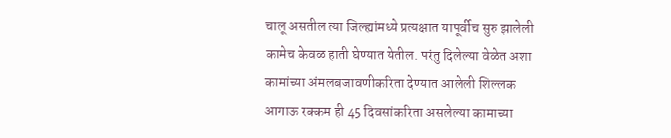चालू असतील त्या जिल्ह्यांमध्ये प्रत्यक्षात यापूर्वीच सुरु झालेली कामेच केवळ हाती घेण्यात येतील. परंतु दिलेल्या वेळेत अशा कामांच्या अंमलबजावणीकरिता देण्यात आलेली शिल्लक आगाऊ रक्कम ही 45 दिवसांकरिता असलेल्या कामाच्या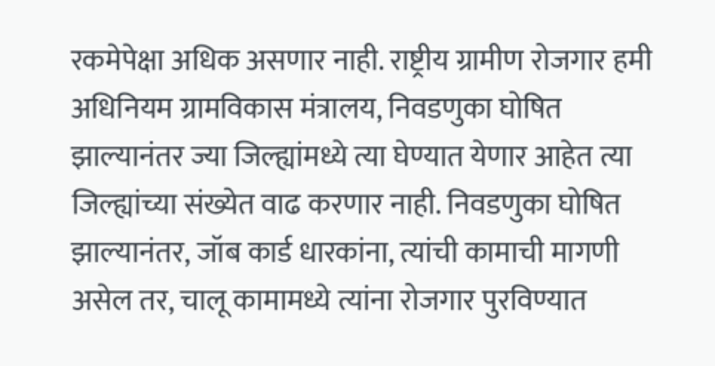रकमेपेक्षा अधिक असणार नाही. राष्ट्रीय ग्रामीण रोजगार हमी अधिनियम ग्रामविकास मंत्रालय, निवडणुका घोषित झाल्यानंतर ज्या जिल्ह्यांमध्ये त्या घेण्यात येणार आहेत त्या जिल्ह्यांच्या संख्येत वाढ करणार नाही. निवडणुका घोषित झाल्यानंतर, जॉब कार्ड धारकांना, त्यांची कामाची मागणी असेल तर, चालू कामामध्ये त्यांना रोजगार पुरविण्यात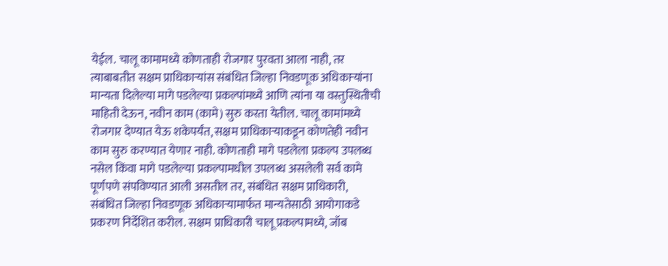येईल. चालू कामामध्ये कोणताही रोजगार पुरवता आला नाही, तर त्याबाबतीत सक्षम प्राधिकाऱ्यांस संबंधित जिल्हा निवडणूक अधिकाऱ्यांना मान्यता दिलेल्या मागे पडलेल्या प्रकल्पांमध्ये आणि त्यांना या वस्तुस्थितीची माहिती देऊन, नवीन काम (कामे) सुरु करता येतील. चालू कामांमध्ये रोजगार देण्यात येऊ शकेपर्यंत, सक्षम प्राधिकाऱ्याकडून कोणतेही नवीन काम सुरु करण्यात येणार नाही. कोणताही मागे पडलेला प्रकल्प उपलब्ध नसेल किंवा मागे पडलेल्या प्रकल्पामधील उपलब्ध असलेली सर्व कामे पूर्णपणे संपविण्यात आली असतील तर, संबंधित सक्षम प्राधिकारी, संबंधित जिल्हा निवडणूक अधिकाऱ्यामार्फत मान्यतेसाठी आयोगाकडे प्रकरण निर्देशित करील. सक्षम प्राधिकारी चालू प्रकल्पामध्ये, जॉब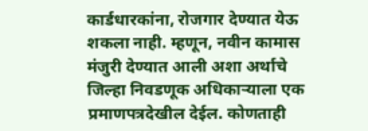कार्डधारकांना, रोजगार देण्यात येऊ शकला नाही. म्हणून, नवीन कामास मंजुरी देण्यात आली अशा अर्थाचे जिल्हा निवडणूक अधिकाऱ्याला एक प्रमाणपत्रदेखील देईल. कोणताही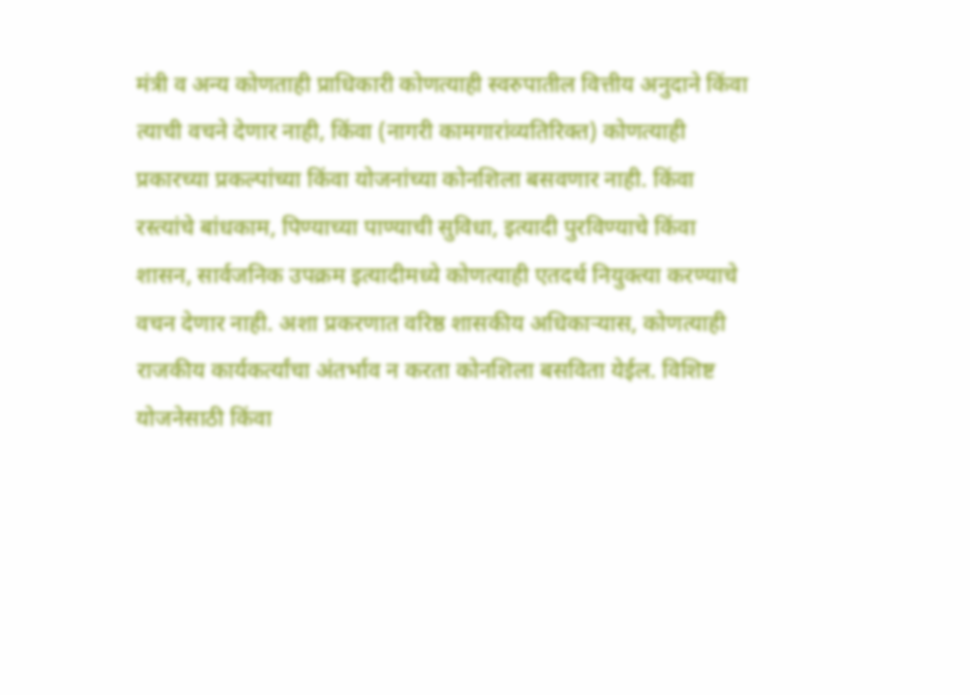मंत्री व अन्य कोणताही प्राधिकारी कोणत्याही स्वरुपातील वित्तीय अनुदाने किंवा त्याची वचने देणार नाही, किंवा (नागरी कामगारांव्यतिरिक्त) कोणत्याही प्रकारच्या प्रकल्पांच्या किंवा योजनांच्या कोनशिला बसवणार नाही. किंवा रस्त्यांचे बांधकाम, पिण्याच्या पाण्याची सुविधा, इत्यादी पुरविण्याचे किंवा शासन, सार्वजनिक उपक्रम इत्यादीमध्ये कोणत्याही एतदर्थ नियुक्त्या करण्याचे वचन देणार नाही. अशा प्रकरणात वरिष्ठ शासकीय अधिकाऱ्यास, कोणत्याही राजकीय कार्यकर्त्यांचा अंतर्भाव न करता कोनशिला बसविता येईल. विशिष्ट योजनेसाठी किंवा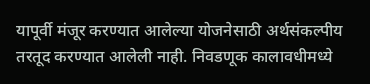यापूर्वी मंजूर करण्यात आलेल्या योजनेसाठी अर्थसंकल्पीय तरतूद करण्यात आलेली नाही. निवडणूक कालावधीमध्ये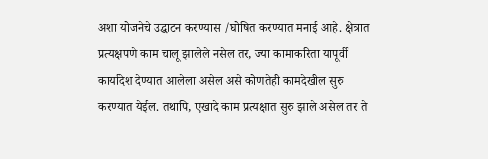अशा योजनेचे उद्घाटन करण्यास /घोषित करण्यात मनाई आहे. क्षेत्रात प्रत्यक्षपणे काम चालू झालेले नसेल तर, ज्या कामाकरिता यापूर्वी कार्यादेश देण्यात आलेला असेल असे कोणतेही कामदेखील सुरु करण्यात येईल. तथापि, एखादे काम प्रत्यक्षात सुरु झाले असेल तर ते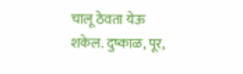चालू ठेवता येऊ शकेल. दुष्काळ, पूर,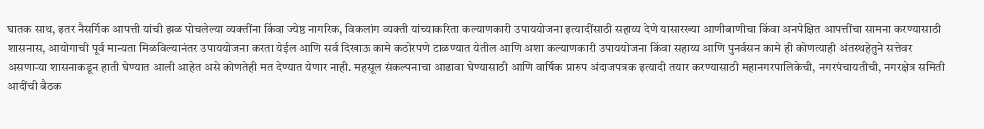घातक साथ, इतर नैसर्गिक आपत्ती यांची झळ पोचलेल्या व्यक्तींना किंवा ज्येष्ठ नागरिक, विकलांग व्यक्ती यांच्याकरिता कल्याणकारी उपाययोजना इत्यादींसाठी सहाय्य देणे यासारख्या आणीबाणीचा किंवा अनपेक्षित आपत्तींचा सामना करण्यासाठी शासनास, आयोगाची पूर्व मान्यता मिळविल्यानंतर उपाययोजना करता येईल आणि सर्व दिखाऊ कामे कठोरपणे टाळण्यात येतील आणि अशा कल्याणकारी उपाययोजना किंवा सहाय्य आणि पुनर्वसन कामे ही कोणत्याही अंतस्थहेतुने सत्तेवर असणाऱ्या शासनाकडून हाती घेण्यात आली आहेत असे कोणतेही मत देण्यात येणार नाही. महसूल संकल्पनाचा आढावा घेण्यासाठी आणि वार्षिक प्रारुप अंदाजपत्रक इत्यादी तयार करण्यासाठी महानगरपालिकेची, नगरपंचायतीची, नगरक्षेत्र समिती आदींची बैठक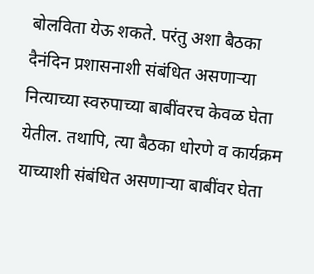बोलविता येऊ शकते. परंतु अशा बैठका दैनंदिन प्रशासनाशी संबंधित असणाऱ्या नित्याच्या स्वरुपाच्या बाबींवरच केवळ घेता येतील. तथापि, त्या बैठका धोरणे व कार्यक्रम याच्याशी संबंधित असणाऱ्या बाबींवर घेता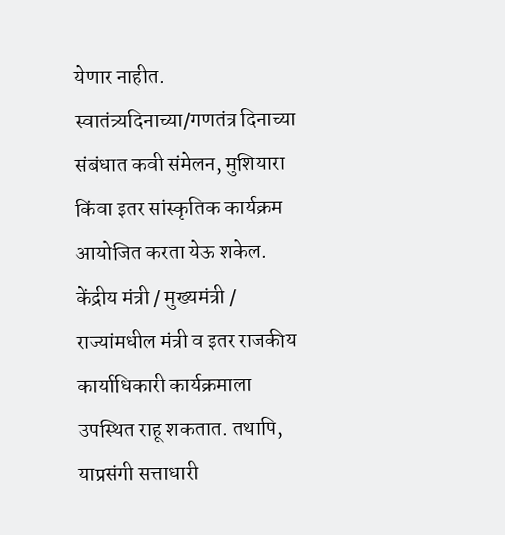येणार नाहीत. स्वातंत्र्यदिनाच्या/गणतंत्र दिनाच्या संबंधात कवी संमेलन, मुशियारा किंवा इतर सांस्कृतिक कार्यक्रम आयोजित करता येऊ शकेल. केंद्रीय मंत्री / मुख्यमंत्री / राज्यांमधील मंत्री व इतर राजकीय कार्याधिकारी कार्यक्रमाला उपस्थित राहू शकतात. तथापि, याप्रसंगी सत्ताधारी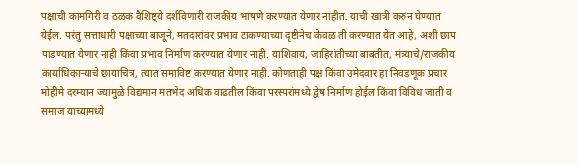पक्षाची कामगिरी व ठळक वैशिष्ट्ये दर्शविणारी राजकीय भाषणे करण्यात येणार नाहीत. याची खात्री करुन घेण्यात येईल. परंतु सत्ताधारी पक्षाच्या बाजूने, मतदारांवर प्रभाव टाकण्याच्या दृष्टीनेच केवळ ती करण्यात येत आहे, अशी छाप पाडण्यात येणार नाही किंवा प्रभाव निर्माण करण्यात येणार नाही. याशिवाय, जाहिरांतीच्या बाबतीत, मंत्र्याचे/राजकीय कार्याधिकाऱ्याचे छायाचित्र, त्यात समाविष्ट करण्यात येणार नाही. कोणताही पक्ष किंवा उमेदवार हा निवडणूक प्रचार मोहीमे दरम्यान ज्यामुळे विद्यमान मतभेद अधिक वाढतील किंवा परस्परांमध्ये द्वेष निर्माण होईल किंवा विविध जाती व समाज याच्यामध्ये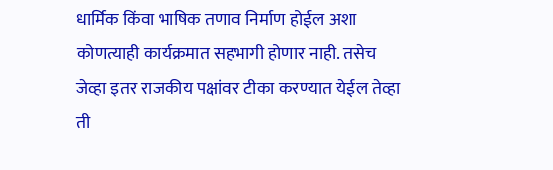धार्मिक किंवा भाषिक तणाव निर्माण होईल अशा कोणत्याही कार्यक्रमात सहभागी होणार नाही. तसेच जेव्हा इतर राजकीय पक्षांवर टीका करण्यात येईल तेव्हा ती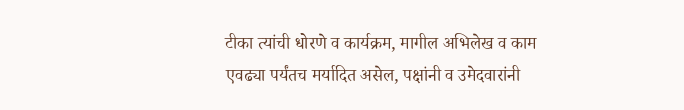टीका त्यांची धोरणे व कार्यक्रम, मागील अभिलेख व काम एवढ्या पर्यंतच मर्यादित असेल, पक्षांनी व उमेदवारांनी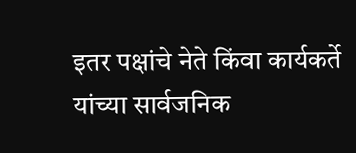इतर पक्षांचे नेते किंवा कार्यकर्ते यांच्या सार्वजनिक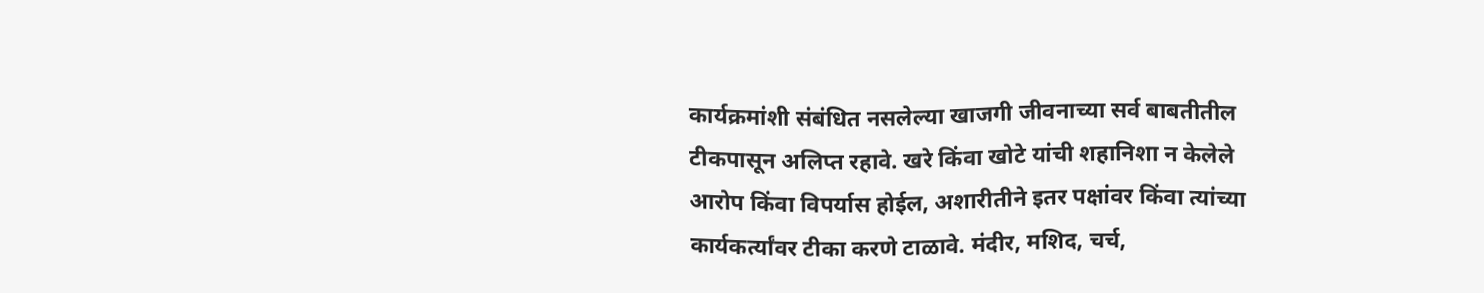कार्यक्रमांशी संबंधित नसलेल्या खाजगी जीवनाच्या सर्व बाबतीतील टीकपासून अलिप्त रहावे. खरे किंवा खोटे यांची शहानिशा न केलेले आरोप किंवा विपर्यास होईल, अशारीतीने इतर पक्षांवर किंवा त्यांच्या कार्यकर्त्यांवर टीका करणे टाळावे. मंदीर, मशिद, चर्च,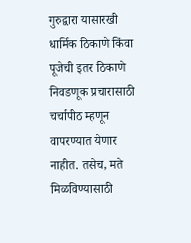गुरुद्वारा यासारखी धार्मिक ठिकाणे किंवा पूजेची इतर ठिकाणे निवडणूक प्रचारासाठी चर्चापीठ म्हणून वापरण्यात येणार नाहीत. तसेच, मते मिळविण्यासाठी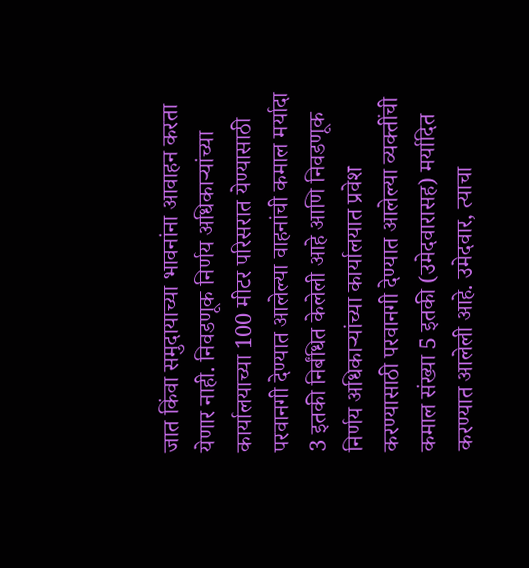जात किंवा समुदायाच्या भावनांना आवाहन करता येणार नाही. निवडणूक निर्णय अधिकाऱ्यांच्या कार्यालयाच्या 100 मीटर परिसरात येण्यासाठी परवानगी देण्यात आलेल्या वाहनांची कमाल मर्यादा 3 इतकी निर्बंधित केलेली आहे आणि निवडणूक निर्णय अधिकाऱ्यांच्या कार्यालयात प्रवेश करण्यासाठी परवानगी देण्यात आलेल्या व्यक्तींची कमाल संख्या 5 इतकी (उमेदवारासह) मर्यादित करण्यात आलेली आहे. उमेदवार, त्याचा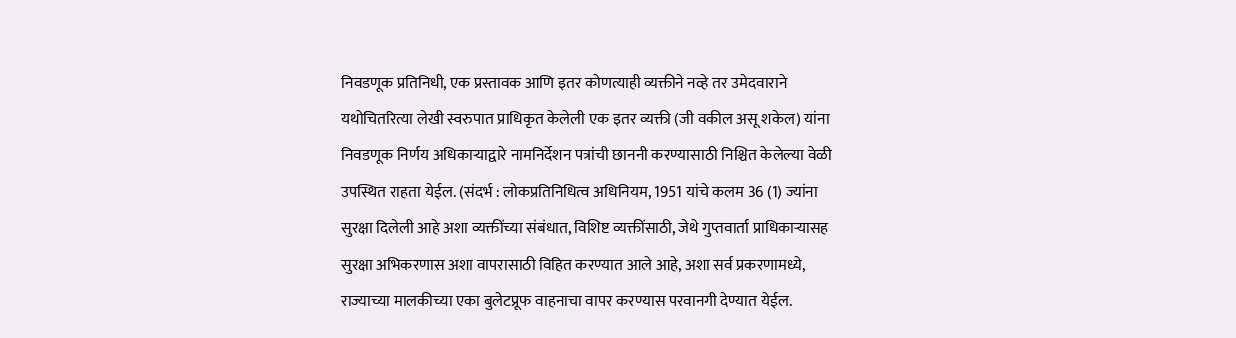निवडणूक प्रतिनिधी, एक प्रस्तावक आणि इतर कोणत्याही व्यक्तीने नव्हे तर उमेदवाराने यथोचितरित्या लेखी स्वरुपात प्राधिकृत केलेली एक इतर व्यक्ती (जी वकील असू शकेल) यांना निवडणूक निर्णय अधिकाऱ्याद्वारे नामनिर्देशन पत्रांची छाननी करण्यासाठी निश्चित केलेल्या वेळी उपस्थित राहता येईल. (संदर्भ : लोकप्रतिनिधित्व अधिनियम, 1951 यांचे कलम 36 (1) ज्यांना सुरक्षा दिलेली आहे अशा व्यक्तींच्या संबंधात, विशिष्ट व्यक्तींसाठी, जेथे गुप्तवार्ता प्राधिकाऱ्यासह सुरक्षा अभिकरणास अशा वापरासाठी विहित करण्यात आले आहे, अशा सर्व प्रकरणामध्ये, राज्याच्या मालकीच्या एका बुलेटप्रूफ वाहनाचा वापर करण्यास परवानगी देण्यात येईल.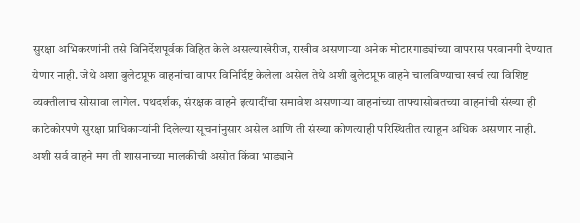सुरक्षा अभिकरणांनी तसे विनिर्देशपूर्वक विहित केले असल्याखेरीज, राखीव असणाऱ्या अनेक मोटारगाड्यांच्या वापरास परवानगी देण्यात येणार नाही. जेथे अशा बुलेटप्रूफ वाहनांचा वापर विनिर्दिष्ट केलेला असेल तेथे अशी बुलेटप्रूफ वाहने चालविण्याचा खर्च त्या विशिष्ट व्यक्तीलाच सोसावा लागेल. पथदर्शक, संरक्षक वाहने इत्यादींचा समावेश असणाऱ्या वाहनांच्या ताफ्यासोबतच्या वाहनांची संख्या ही काटेकोरपणे सुरक्षा प्राधिकाऱ्यांनी दिलेल्या सूचनांनुसार असेल आणि ती संख्या कोणत्याही परिस्थितीत त्याहून अधिक असणार नाही. अशी सर्व वाहने मग ती शासनाच्या मालकीची असोत किंवा भाड्याने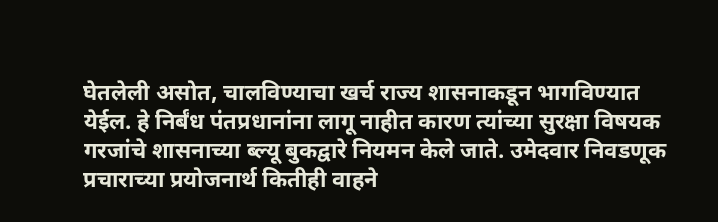घेतलेली असोत, चालविण्याचा खर्च राज्य शासनाकडून भागविण्यात येईल. हे निर्बंध पंतप्रधानांना लागू नाहीत कारण त्यांच्या सुरक्षा विषयक गरजांचे शासनाच्या ब्ल्यू बुकद्वारे नियमन केले जाते. उमेदवार निवडणूक प्रचाराच्या प्रयोजनार्थ कितीही वाहने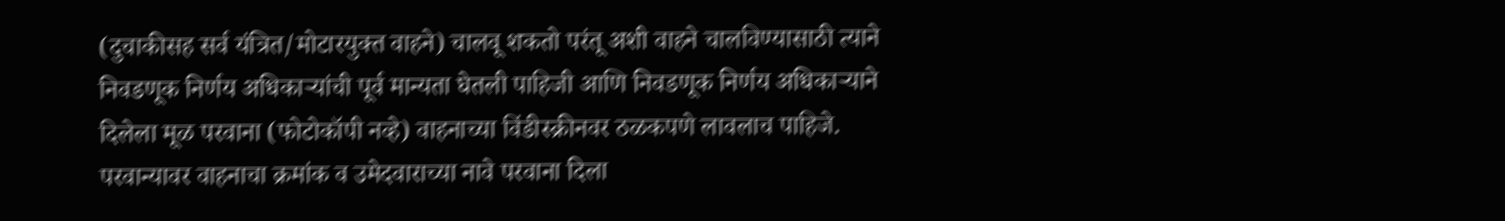(दुचाकीसह सर्व यंत्रित/मोटारयुक्त वाहने) चालवू शकतो परंतू अशी वाहने चालविण्यासाठी त्याने निवडणूक निर्णय अधिकाऱ्यांची पूर्व मान्यता घेतली पाहिजी आणि निवडणूक निर्णय अधिकाऱ्याने दिलेला मूळ परवाना (फोटोकॉपी नव्हे) वाहनाच्या विंडीस्क्रीनवर ठळकपणे लावलाच पाहिजे. परवान्यावर वाहनाचा क्रमांक व उमेदवाराच्या नावे परवाना दिला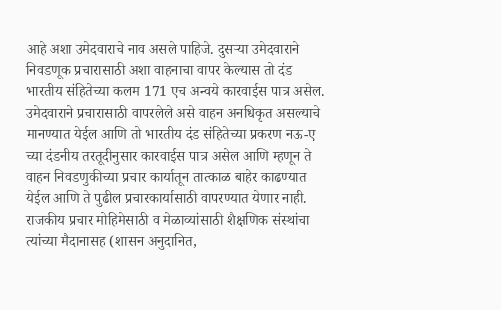आहे अशा उमेदवाराचे नाव असले पाहिजे. दुसऱ्या उमेदवाराने निवडणूक प्रचारासाठी अशा वाहनाचा वापर केल्यास तो दंड भारतीय संहितेच्या कलम 171 एच अन्वये कारवाईस पात्र असेल. उमेदवाराने प्रचारासाठी वापरलेले असे वाहन अनधिकृत असल्याचे मानण्यात येईल आणि तो भारतीय दंड संहितेच्या प्रकरण नऊ-ए च्या दंडनीय तरतूदीनुसार कारवाईस पात्र असेल आणि म्हणून ते वाहन निवडणुकीच्या प्रचार कार्यातून तात्काळ बाहेर काढण्यात येईल आणि ते पुढील प्रचारकार्यासाठी वापरण्यात येणार नाही. राजकीय प्रचार मोहिमेसाठी व मेळाव्यांसाठी शैक्षणिक संस्थांचा त्यांच्या मैदानासह (शासन अनुदानित,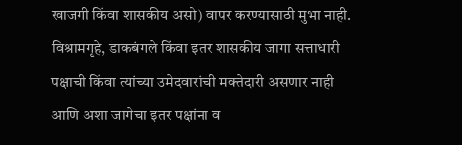खाजगी किंवा शासकीय असो) वापर करण्यासाठी मुभा नाही. विश्रामगृहे, डाकबंगले किंवा इतर शासकीय जागा सत्ताधारी पक्षाची किंवा त्यांच्या उमेदवारांची मक्तेदारी असणार नाही आणि अशा जागेचा इतर पक्षांना व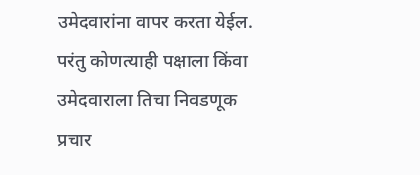उमेदवारांना वापर करता येईल. परंतु कोणत्याही पक्षाला किंवा उमेदवाराला तिचा निवडणूक प्रचार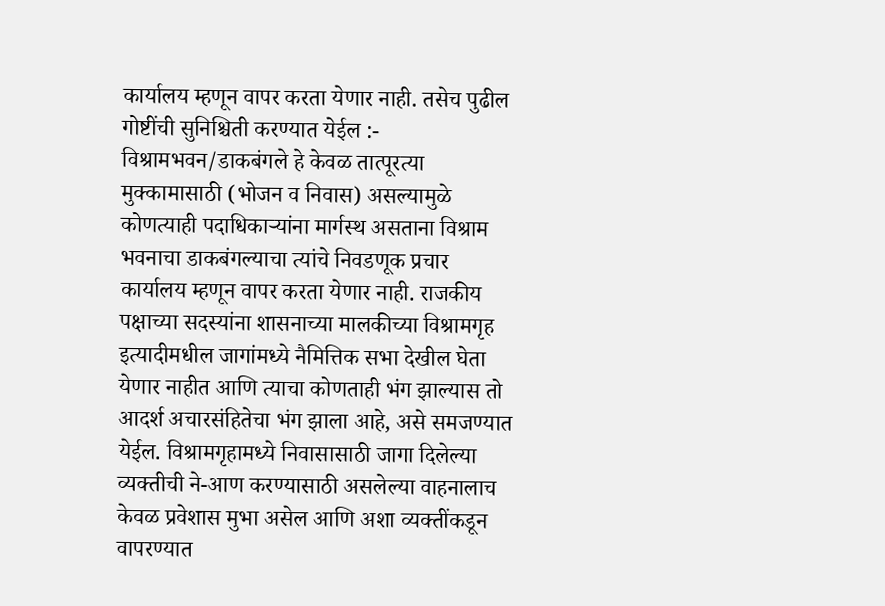कार्यालय म्हणून वापर करता येणार नाही. तसेच पुढील गोष्टींची सुनिश्चिती करण्यात येईल :- विश्रामभवन/डाकबंगले हे केवळ तात्पूरत्या मुक्कामासाठी (भोजन व निवास) असल्यामुळे कोणत्याही पदाधिकाऱ्यांना मार्गस्थ असताना विश्राम भवनाचा डाकबंगल्याचा त्यांचे निवडणूक प्रचार कार्यालय म्हणून वापर करता येणार नाही. राजकीय पक्षाच्या सदस्यांना शासनाच्या मालकीच्या विश्रामगृह इत्यादीमधील जागांमध्ये नैमित्तिक सभा देखील घेता येणार नाहीत आणि त्याचा कोणताही भंग झाल्यास तो आदर्श अचारसंहितेचा भंग झाला आहे, असे समजण्यात येईल. विश्रामगृहामध्ये निवासासाठी जागा दिलेल्या व्यक्तीची ने-आण करण्यासाठी असलेल्या वाहनालाच केवळ प्रवेशास मुभा असेल आणि अशा व्यक्तींकडून वापरण्यात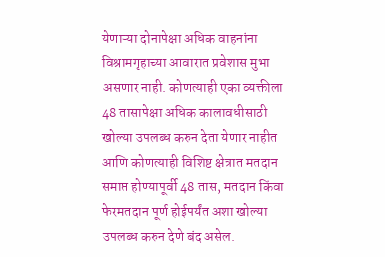येणाऱ्या दोनापेक्षा अधिक वाहनांना विश्रामगृहाच्या आवारात प्रवेशास मुभा असणार नाही. कोणत्याही एका व्यक्तीला 48 तासापेक्षा अधिक कालावधीसाठी खोल्या उपलब्ध करुन देता येणार नाहीत आणि कोणत्याही विशिष्ट क्षेत्रात मतदान समाप्त होण्यापूर्वी 48 तास, मतदान किंवा फेरमतदान पूर्ण होईपर्यंत अशा खोल्या उपलब्ध करुन देणे बंद असेल.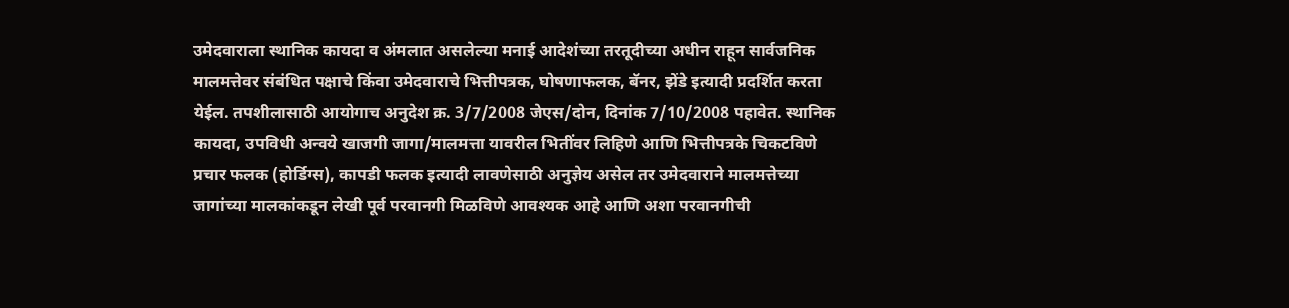उमेदवाराला स्थानिक कायदा व अंमलात असलेल्या मनाई आदेशंच्या तरतूदीच्या अधीन राहून सार्वजनिक मालमत्तेवर संबंधित पक्षाचे किंवा उमेदवाराचे भित्तीपत्रक, घोषणाफलक, बॅनर, झेंडे इत्यादी प्रदर्शित करता येईल. तपशीलासाठी आयोगाच अनुदेश क्र. 3/7/2008 जेएस/दोन, दिनांक 7/10/2008 पहावेत. स्थानिक कायदा, उपविधी अन्वये खाजगी जागा/मालमत्ता यावरील भितींवर लिहिणे आणि भित्तीपत्रके चिकटविणे प्रचार फलक (होर्डिग्स), कापडी फलक इत्यादी लावणेसाठी अनुज्ञेय असेल तर उमेदवाराने मालमत्तेच्या जागांच्या मालकांकडून लेखी पूर्व परवानगी मिळविणे आवश्यक आहे आणि अशा परवानगीची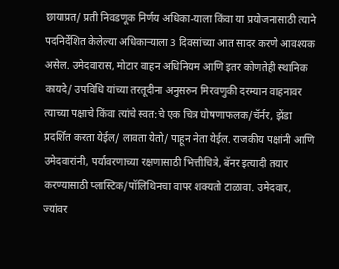छायाप्रत/ प्रती निवडणूक निर्णय अधिका-याला किंवा या प्रयोजनासाठी त्याने पदनिर्देशित केलेल्या अधिकाऱ्याला 3 दिवसांच्या आत सादर करणे आवश्यक असेल. उमेदवारास, मोटार वाहन अधिनियम आणि इतर कोणतेही स्थानिक कायदे/ उपविधि यांच्या तरतूदीना अनुसरुन मिरवणुकी दरम्यान वाहनावर त्याच्या पक्षाचे किंवा त्यांचे स्वत:चे एक चित्र घोषणाफलक/चॅर्नर, झेंडा प्रदर्शित करता येईल/ लावता येतो/ पाहून नेता येईल. राजकीय पक्षांनी आणि उमेदवारांनी, पर्यावरणाच्या रक्षणासाठी भित्तीचित्रे, बॅनर इत्यादी तयार करण्यासाठी प्लास्टिक/पॉलिथिनचा वापर शक्यतो टाळावा. उमेदवार, ज्यांवर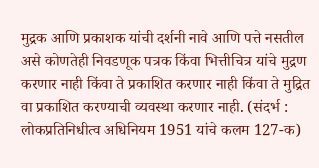मुद्रक आणि प्रकाशक यांची दर्शनी नावे आणि पत्ते नसतील असे कोणतेही निवडणूक पत्रक किंवा भित्तीचित्र यांचे मुद्रण करणार नाही किंवा ते प्रकाशित करणार नाही किंवा ते मुद्रित वा प्रकाशित करण्याची व्यवस्था करणार नाही. (संदर्भ : लोकप्रतिनिधीत्व अधिनियम 1951 यांचे कलम 127-क)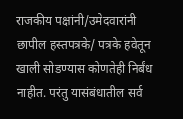राजकीय पक्षांनी/उमेदवारांनी छापील हस्तपत्रके/ पत्रके हवेतून खाली सोडण्यास कोणतेही निर्बंध नाहीत. परंतु यासंबंधातील सर्व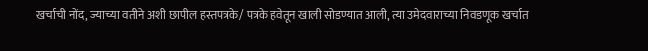खर्चाची नोंद, ज्याच्या वतीने अशी छापील हस्तपत्रके/ पत्रके हवेतून खाली सोडण्यात आली, त्या उमेदवाराच्या निवडणूक खर्चात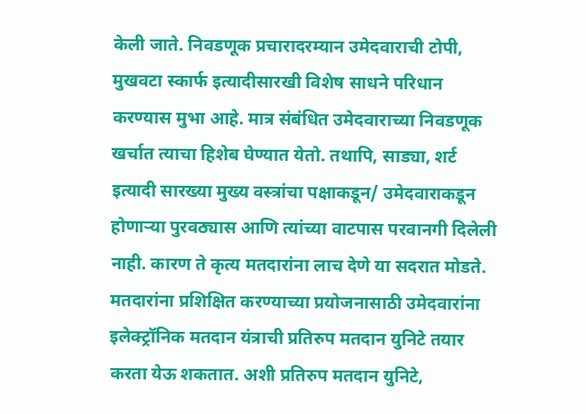केली जाते. निवडणूक प्रचारादरम्यान उमेदवाराची टोपी, मुखवटा स्कार्फ इत्यादीसारखी विशेष साधने परिधान करण्यास मुभा आहे. मात्र संबंधित उमेदवाराच्या निवडणूक खर्चात त्याचा हिशेब घेण्यात येतो. तथापि, साड्या, शर्ट इत्यादी सारख्या मुख्य वस्त्रांचा पक्षाकडून/ उमेदवाराकडून होणाऱ्या पुरवठ्यास आणि त्यांच्या वाटपास परवानगी दिलेली नाही. कारण ते कृत्य मतदारांना लाच देणे या सदरात मोडते. मतदारांना प्रशिक्षित करण्याच्या प्रयोजनासाठी उमेदवारांना इलेक्ट्रॉनिक मतदान यंत्राची प्रतिरुप मतदान युनिटे तयार करता येऊ शकतात. अशी प्रतिरुप मतदान युनिटे,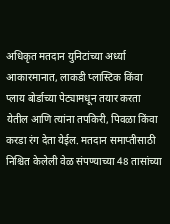अधिकृत मतदान युनिटांच्या अर्ध्या आकारमानात, लाकडी प्लास्टिक किंवा प्लाय बोर्डाच्या पेट्यामधून तयार करता येतील आणि त्यांना तपकिरी, पिवळा किंवा करडा रंग देता येईल. मतदान समाप्तीसाठी निश्चित केलेली वेळ संपण्याच्या 48 तासांच्या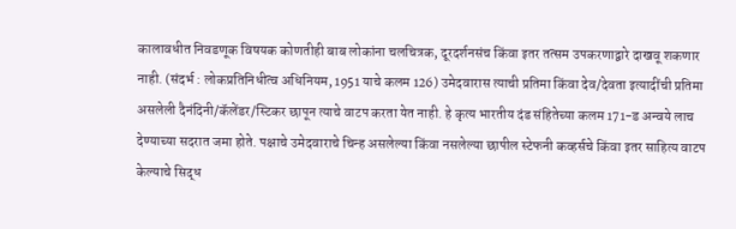कालावधीत निवडणूक विषयक कोणतीही बाब लोकांना चलचित्रक, दूरदर्शनसंच किंवा इतर तत्सम उपकरणाद्वारे दाखवू शकणार नाही. (संदर्भ : लोकप्रतिनिधीत्व अधिनियम, 1951 याचे कलम 126) उमेदवारास त्याची प्रतिमा किंवा देव/देवता इत्यादींची प्रतिमा असलेली दैनंदिनी/कॅलेंडर/स्टिकर छापून त्याचे वाटप करता येत नाही. हे कृत्य भारतीय दंड संहितेच्या कलम 171-ड अन्वये लाच देण्याच्या सदरात जमा होते. पक्षाचे उमेदवाराचे चिन्ह असलेल्या किंवा नसलेल्या छापील स्टेफनी कव्हर्सचे किंवा इतर साहित्य वाटप केल्याचे सिद्ध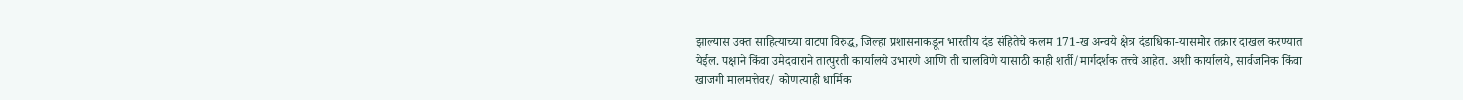झाल्यास उक्त साहित्याच्या वाटपा विरुद्ध, जिल्हा प्रशासनाकडून भारतीय दंड संहितेचे कलम 171-ख अन्वये क्षेत्र दंडाधिका-यासमोर तक्रार दाखल करण्यात येईल. पक्षाने किंवा उमेदवाराने तात्पुरती कार्यालये उभारणे आणि ती चालविणे यासाठी काही शर्ती/मार्गदर्शक तत्त्वे आहेत. अशी कार्यालये, सार्वजनिक किंवा खाजगी मालमत्तेवर/ कोणत्याही धार्मिक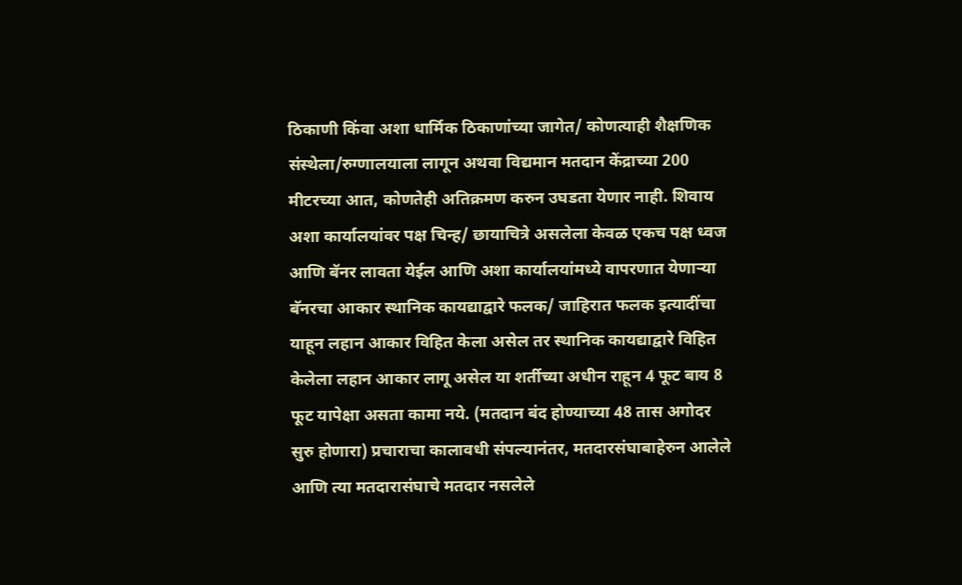ठिकाणी किंवा अशा धार्मिक ठिकाणांच्या जागेत/ कोणत्याही शैक्षणिक संस्थेला/रुग्णालयाला लागून अथवा विद्यमान मतदान केंद्राच्या 200 मीटरच्या आत, कोणतेही अतिक्रमण करुन उघडता येणार नाही. शिवाय अशा कार्यालयांवर पक्ष चिन्ह/ छायाचित्रे असलेला केवळ एकच पक्ष ध्वज आणि बॅनर लावता येईल आणि अशा कार्यालयांमध्ये वापरणात येणाऱ्या बॅनरचा आकार स्थानिक कायद्याद्वारे फलक/ जाहिरात फलक इत्यादींचा याहून लहान आकार विहित केला असेल तर स्थानिक कायद्याद्वारे विहित केलेला लहान आकार लागू असेल या शर्तीच्या अधीन राहून 4 फूट बाय 8 फूट यापेक्षा असता कामा नये. (मतदान बंद होण्याच्या 48 तास अगोदर सुरु होणारा) प्रचाराचा कालावधी संपल्यानंतर, मतदारसंघाबाहेरुन आलेले आणि त्या मतदारासंघाचे मतदार नसलेले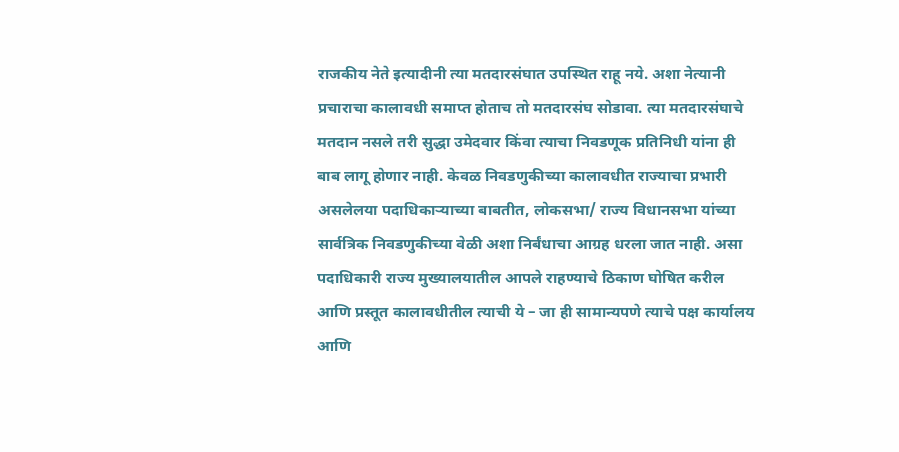राजकीय नेते इत्यादीनी त्या मतदारसंघात उपस्थित राहू नये. अशा नेत्यानी प्रचाराचा कालावधी समाप्त होताच तो मतदारसंघ सोडावा. त्या मतदारसंघाचे मतदान नसले तरी सुद्धा उमेदवार किंवा त्याचा निवडणूक प्रतिनिधी यांना ही बाब लागू होणार नाही. केवळ निवडणुकीच्या कालावधीत राज्याचा प्रभारी असलेलया पदाधिकाऱ्याच्या बाबतीत, लोकसभा/ राज्य विधानसभा यांच्या सार्वत्रिक निवडणुकीच्या वेळी अशा निर्बंधाचा आग्रह धरला जात नाही. असा पदाधिकारी राज्य मुख्यालयातील आपले राहण्याचे ठिकाण घोषित करील आणि प्रस्तूत कालावधीतील त्याची ये – जा ही सामान्यपणे त्याचे पक्ष कार्यालय आणि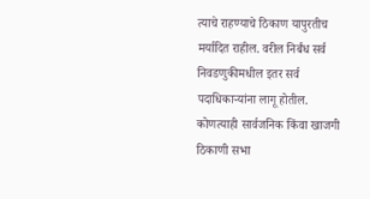त्याचे राहण्याचे ठिकाण यापुरतीच मर्यादित राहील. वरील निर्बंध सर्व निवडणुकीमधील इतर सर्व पदाधिकाऱ्यांना लागू होतील. कोणत्याही सार्वजनिक किंवा खाजगी ठिकाणी सभा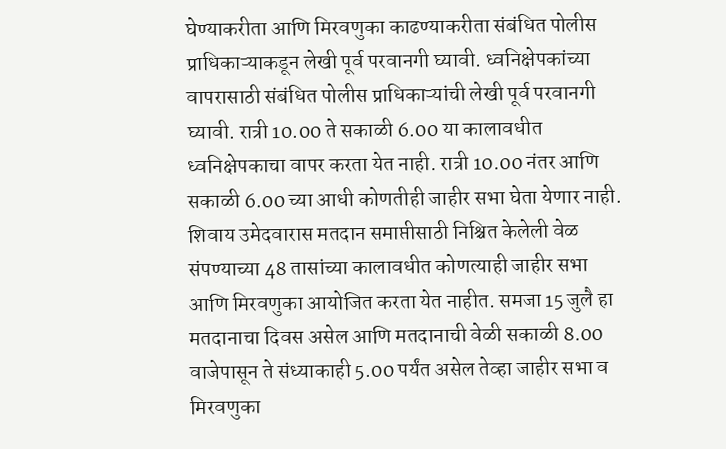घेण्याकरीता आणि मिरवणुका काढण्याकरीता संबंधित पोलीस प्राधिकाऱ्याकडून लेखी पूर्व परवानगी घ्यावी. ध्वनिक्षेपकांच्या वापरासाठी संबंधित पोलीस प्राधिकाऱ्यांची लेखी पूर्व परवानगी घ्यावी. रात्री 10.00 ते सकाळी 6.00 या कालावधीत ध्वनिक्षेपकाचा वापर करता येत नाही. रात्री 10.00 नंतर आणि सकाळी 6.00 च्या आधी कोणतीही जाहीर सभा घेता येणार नाही. शिवाय उमेदवारास मतदान समाप्तीसाठी निश्चित केलेली वेळ संपण्याच्या 48 तासांच्या कालावधीत कोणत्याही जाहीर सभा आणि मिरवणुका आयोजित करता येत नाहीत. समजा 15 जुलै हा मतदानाचा दिवस असेल आणि मतदानाची वेळी सकाळी 8.00 वाजेपासून ते संध्याकाही 5.00 पर्यंत असेल तेव्हा जाहीर सभा व मिरवणुका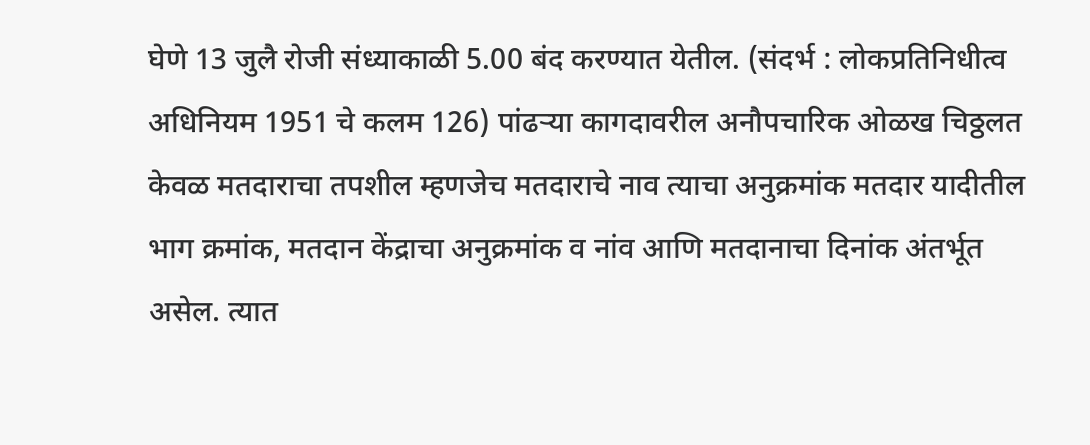घेणे 13 जुलै रोजी संध्याकाळी 5.00 बंद करण्यात येतील. (संदर्भ : लोकप्रतिनिधीत्व अधिनियम 1951 चे कलम 126) पांढऱ्या कागदावरील अनौपचारिक ओळख चिठ्ठलत केवळ मतदाराचा तपशील म्हणजेच मतदाराचे नाव त्याचा अनुक्रमांक मतदार यादीतील भाग क्रमांक, मतदान केंद्राचा अनुक्रमांक व नांव आणि मतदानाचा दिनांक अंतर्भूत असेल. त्यात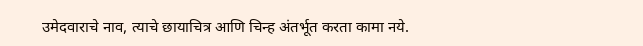उमेदवाराचे नाव, त्याचे छायाचित्र आणि चिन्ह अंतर्भूत करता कामा नये.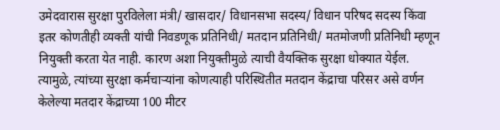उमेदवारास सुरक्षा पुरविलेला मंत्री/ खासदार/ विधानसभा सदस्य/ विधान परिषद सदस्य किंवा इतर कोणतीही व्यक्ती यांची निवडणूक प्रतिनिधी/ मतदान प्रतिनिधी/ मतमोजणी प्रतिनिधी म्हणून नियुक्ती करता येत नाही. कारण अशा नियुक्तीमुळे त्याची वैयक्तिक सुरक्षा धोक्यात येईल. त्यामुळे, त्यांच्या सुरक्षा कर्मचाऱ्यांना कोणत्याही परिस्थितीत मतदान केंद्राचा परिसर असे वर्णन केलेल्या मतदार केंद्राच्या 100 मीटर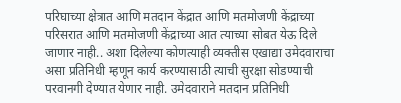परिघाच्या क्षेत्रात आणि मतदान केंद्रात आणि मतमोजणी केंद्राच्या परिसरात आणि मतमोजणी केंद्राच्या आत त्याच्या सोबत येऊ दिले जाणार नाही.. अशा दिलेल्या कोणत्याही व्यक्तीस एखाद्या उमेदवाराचा असा प्रतिनिधी म्हणून कार्य करण्यासाठी त्याची सुरक्षा सोडण्याची परवानगी देण्यात येणार नाही. उमेदवाराने मतदान प्रतिनिधी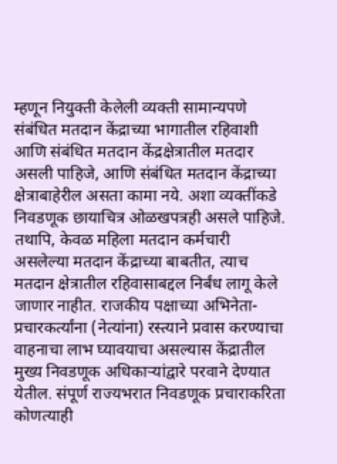म्हणून नियुक्ती केलेली व्यक्ती सामान्यपणे संबंधित मतदान केंद्राच्या भागातील रहिवाशी आणि संबंधित मतदान केंद्रक्षेत्रातील मतदार असली पाहिजे, आणि संबंधित मतदान केंद्राच्या क्षेत्राबाहेरील असता कामा नये. अशा व्यक्तींकडे निवडणूक छायाचित्र ओळखपत्रही असले पाहिजे. तथापि, केवळ महिला मतदान कर्मचारी असलेल्या मतदान केंद्राच्या बाबतीत, त्याच मतदान क्षेत्रातील रहिवासाबद्दल निर्बंध लागू केले जाणार नाहीत. राजकीय पक्षाच्या अभिनेता-प्रचारकर्त्यांना (नेत्यांना) रस्त्याने प्रवास करण्याचा वाहनाचा लाभ घ्यावयाचा असल्यास केंद्रातील मुख्य निवडणूक अधिकाऱ्यांद्वारे परवाने देण्यात येतील. संपूर्ण राज्यभरात निवडणूक प्रचाराकरिता कोणत्याही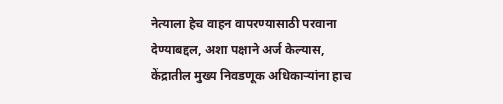नेत्याला हेच वाहन वापरण्यासाठी परवाना देण्याबद्दल, अशा पक्षाने अर्ज केल्यास, केंद्रातील मुख्य निवडणूक अधिकाऱ्यांना हाच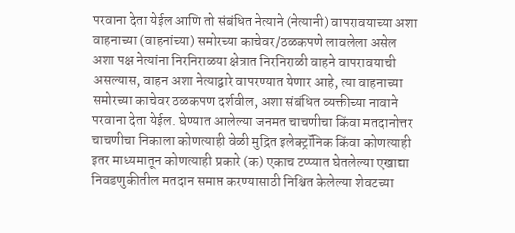परवाना देता येईल आणि तो संबंधित नेत्याने (नेत्यानी) वापरावयाच्या अशा वाहनाच्या (वाहनांच्या) समोरच्या काचेवर/ठळकपणे लावलेला असेल अशा पक्ष नेत्यांना निरनिराळया क्षेत्रात निरनिराळी वाहने वापरावयाची असल्यास, वाहन अशा नेत्याद्वारे वापरण्यात येणार आहे, त्या वाहनाच्या समोरच्या काचेवर ठळकपण दर्शवील, अशा संबंधित व्यक्तीच्या नावाने परवाना देता येईल. घेण्यात आलेल्या जनमत चाचणीचा किंवा मतदानोत्तर चाचणीचा निकाला कोणत्याही वेळी मुद्रित इलेक्ट्रॉनिक किंवा कोणत्याही इतर माध्यमातून कोणत्याही प्रकारे (क) एकाच टप्प्यात घेतलेल्या एखाद्या निवडणुकीतील मतदान समाप्त करण्यासाठी निश्चित केलेल्या शेवटच्या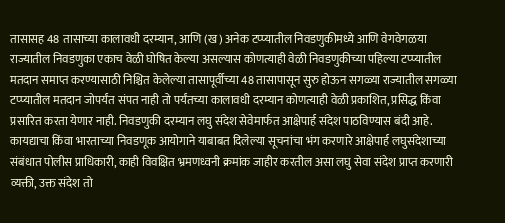तासासह 48 तासाच्या कालावधी दरम्यान, आणि (ख) अनेक टप्प्यातील निवडणुकीमध्ये आणि वेगवेगळया राज्यातील निवडणुका एकाच वेळी घोषित केल्या असल्यास कोणत्याही वेळी निवडणुकीच्या पहिल्या टप्प्यातील मतदान समाप्त करण्यासाठी निश्चित केलेल्या तासापूर्वीच्या 48 तासापासून सुरु होऊन सगळ्या राज्यातील सगळ्या टप्प्यातील मतदान जोपर्यंत संपत नाही तो पर्यंतच्या कालावधी दरम्यान कोणत्याही वेळी प्रकाशित, प्रसिद्ध किंवा प्रसारित करता येणार नाही. निवडणुकी दरम्यान लघु संदेश सेवेमार्फत आक्षेपार्ह संदेश पाठविण्यास बंदी आहे. कायद्याचा किंवा भारताच्या निवडणूक आयोगाने याबाबत दिलेल्या सूचनांचा भंग करणारे आक्षेपार्ह लघुसंदेशाच्या संबंधात पोलीस प्राधिकारी, काही विवक्षित भ्रमणध्वनी क्रमांक जाहीर करतील असा लघु सेवा संदेश प्राप्त करणारी व्यक्ती, उक्त संदेश तो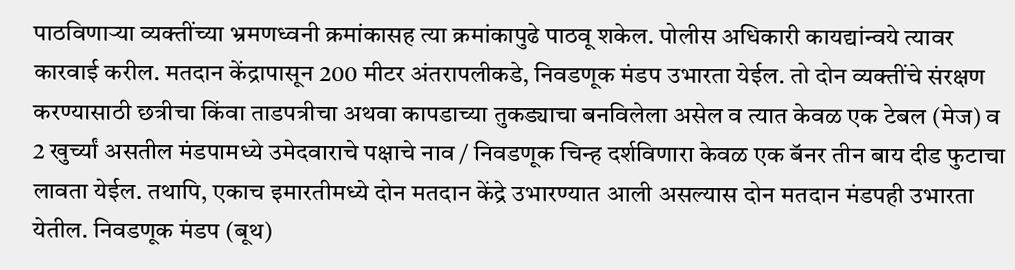पाठविणाऱ्या व्यक्तींच्या भ्रमणध्वनी क्रमांकासह त्या क्रमांकापुढे पाठवू शकेल. पोलीस अधिकारी कायद्यांन्वये त्यावर कारवाई करील. मतदान केंद्रापासून 200 मीटर अंतरापलीकडे, निवडणूक मंडप उभारता येईल. तो दोन व्यक्तींचे संरक्षण करण्यासाठी छत्रीचा किंवा ताडपत्रीचा अथवा कापडाच्या तुकड्याचा बनविलेला असेल व त्यात केवळ एक टेबल (मेज) व 2 खुर्च्यां असतील मंडपामध्ये उमेदवाराचे पक्षाचे नाव / निवडणूक चिन्ह दर्शविणारा केवळ एक बॅनर तीन बाय दीड फुटाचा लावता येईल. तथापि, एकाच इमारतीमध्ये दोन मतदान केंद्रे उभारण्यात आली असल्यास दोन मतदान मंडपही उभारता येतील. निवडणूक मंडप (बूथ)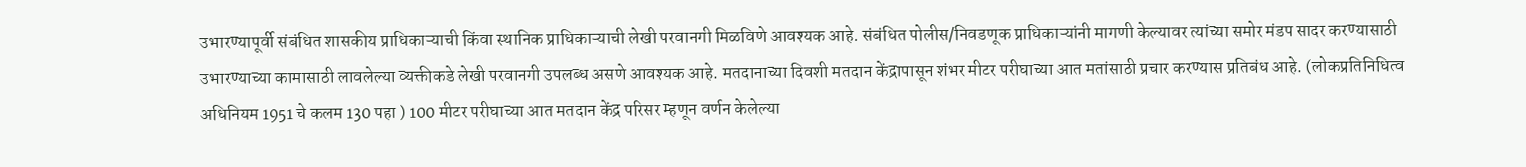उभारण्यापूर्वी संबंधित शासकीय प्राधिकाऱ्याची किंवा स्थानिक प्राधिकाऱ्याची लेखी परवानगी मिळविणे आवश्यक आहे. संबंधित पोलीस/निवडणूक प्राधिकाऱ्यांनी मागणी केल्यावर त्यांच्या समोर मंडप सादर करण्यासाठी उभारण्याच्या कामासाठी लावलेल्या व्यक्तीकडे लेखी परवानगी उपलब्ध असणे आवश्यक आहे. मतदानाच्या दिवशी मतदान केंद्रापासून शंभर मीटर परीघाच्या आत मतांसाठी प्रचार करण्यास प्रतिबंध आहे. (लोकप्रतिनिधित्व अधिनियम 1951 चे कलम 130 पहा ) 100 मीटर परीघाच्या आत मतदान केंद्र परिसर म्हणून वर्णन केलेल्या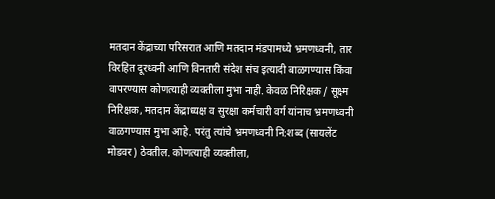मतदान केंद्राच्या परिसरात आणि मतदान मंडपामध्ये भ्रमणध्वनी, तार विरहित दूरध्वनी आणि विनतारी संदेश संच इत्यादी बाळगण्यास किंवा वापरण्यास कोणत्याही व्यक्तीला मुभा नाही. केवळ निरिक्षक / सूक्ष्म निरिक्षक, मतदान केंद्राध्यक्ष व सुरक्षा कर्मचारी वर्ग यांनाच भ्रमणध्वनी वाळगण्यास मुभा आहे. परंतु त्यांचे भ्रमणध्वनी नि:शब्द (सायलेंट मोडवर) ठेवतील. कोणत्याही व्यक्तीला,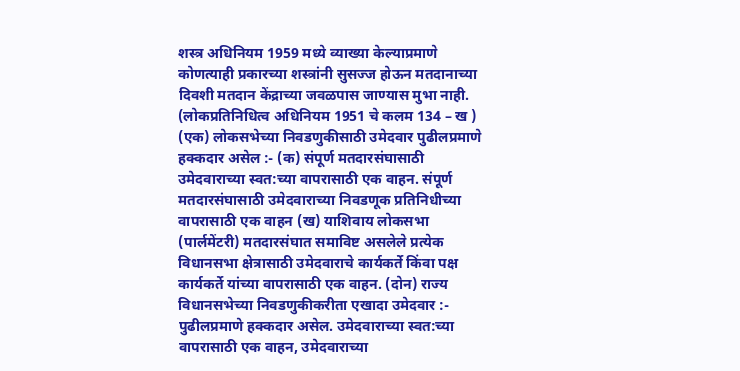शस्त्र अधिनियम 1959 मध्ये व्याख्या केल्याप्रमाणे कोणत्याही प्रकारच्या शस्त्रांनी सुसज्ज होऊन मतदानाच्या दिवशी मतदान केंद्राच्या जवळपास जाण्यास मुभा नाही. (लोकप्रतिनिधित्व अधिनियम 1951 चे कलम 134 – ख ) (एक) लोकसभेच्या निवडणुकीसाठी उमेदवार पुढीलप्रमाणे हक्कदार असेल :- (क) संपूर्ण मतदारसंघासाठी उमेदवाराच्या स्वत:च्या वापरासाठी एक वाहन. संपूर्ण मतदारसंघासाठी उमेदवाराच्या निवडणूक प्रतिनिधीच्या वापरासाठी एक वाहन (ख) याशिवाय लोकसभा (पार्लमेंटरी) मतदारसंघात समाविष्ट असलेले प्रत्येक विधानसभा क्षेत्रासाठी उमेदवाराचे कार्यकर्ते किंवा पक्ष कार्यकर्ते यांच्या वापरासाठी एक वाहन. (दोन) राज्य विधानसभेच्या निवडणुकीकरीता एखादा उमेदवार :- पुढीलप्रमाणे हक्कदार असेल. उमेदवाराच्या स्वत:च्या वापरासाठी एक वाहन, उमेदवाराच्या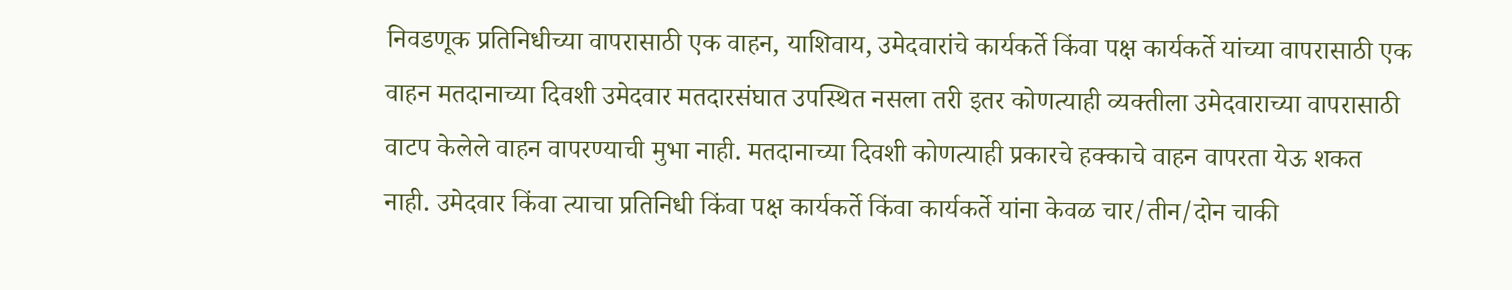निवडणूक प्रतिनिधीच्या वापरासाठी एक वाहन, याशिवाय, उमेदवारांचे कार्यकर्ते किंवा पक्ष कार्यकर्ते यांच्या वापरासाठी एक वाहन मतदानाच्या दिवशी उमेदवार मतदारसंघात उपस्थित नसला तरी इतर कोणत्याही व्यक्तीला उमेदवाराच्या वापरासाठी वाटप केलेले वाहन वापरण्याची मुभा नाही. मतदानाच्या दिवशी कोणत्याही प्रकारचे हक्काचे वाहन वापरता येऊ शकत नाही. उमेदवार किंवा त्याचा प्रतिनिधी किंवा पक्ष कार्यकर्ते किंवा कार्यकर्ते यांना केवळ चार/तीन/दोन चाकी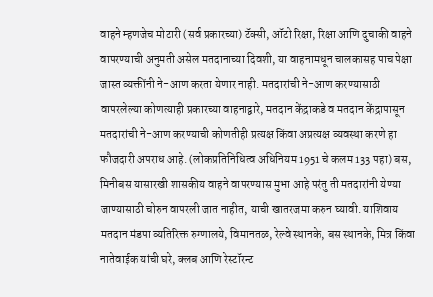वाहने म्हणजेच मोटारी (सर्व प्रकारच्या) टॅक्सी, ऑटो रिक्षा, रिक्षा आणि दुचाकी वाहने वापरण्याची अनुमती असेल मतदानाच्या दिवशी, या वाहनामधून चालकासह पाच पेक्षा जास्त व्यक्तींनी ने-आण करता येणार नाही. मतदारांची ने-आण करण्यासाठी वापरलेल्या कोणत्याही प्रकारच्या वाहनाद्वारे, मतदान केंद्राकडे व मतदान केंद्रापासून मतदारांची ने-आण करण्याची कोणतीही प्रत्यक्ष किंवा अप्रत्यक्ष व्यवस्था करणे हा फौजदारी अपराध आहे. (लोकप्रतिनिधित्व अधिनियम 1951 चे कलम 133 पहा) बस, मिनीबस यासारखी शासकीय वाहने वापरण्यास मुभा आहे परंतु ती मतदारांनी येण्या जाण्यासाठी चोरुन वापरली जात नाहीत, याची खातरजमा करुन घ्यावी. याशिवाय मतदान मंडपा व्यतिरिक्त रुग्णालये, विमानतळ, रेल्वे स्थानके, बस स्थानके, मित्र किंवा नातेवाईक यांची घरे, क्लब आणि रेस्टॉरन्ट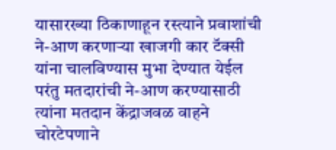यासारख्या ठिकाणाहून रस्त्याने प्रवाशांची ने-आण करणाऱ्या खाजगी कार टॅक्सी यांना चालविण्यास मुभा देण्यात येईल परंतु मतदारांची ने-आण करण्यासाठी त्यांना मतदान केंद्राजवळ वाहने चोरटेपणाने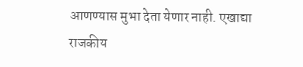आणण्यास मुभा देता येणार नाही. एखाद्या राजकीय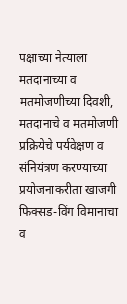पक्षाच्या नेत्याला मतदानाच्या व मतमोजणीच्या दिवशी, मतदानाचे व मतमोजणी प्रक्रियेचे पर्यवेक्षण व संनियंत्रण करण्याच्या प्रयोजनाकरीता खाजगी फिक्सड-विंग विमानाचा व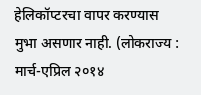हेलिकॉप्टरचा वापर करण्यास मुभा असणार नाही. (लोकराज्य : मार्च-एप्रिल २०१४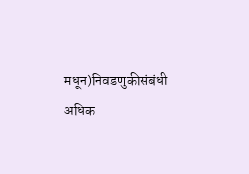मधून)निवडणुकीसंबंधी अधिक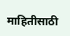माहितीसाठी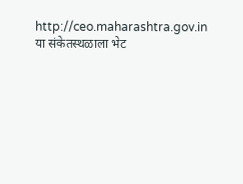http://ceo.maharashtra.gov.in या संकेतस्थळाला भेट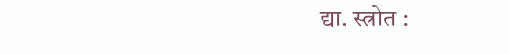द्या. स्त्रोत :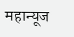महान्यूज